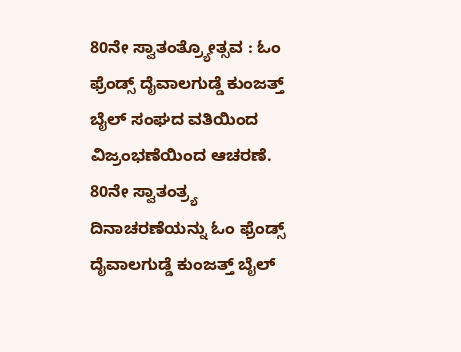80ನೇ ಸ್ವಾತಂತ್ರ್ಯೋತ್ಸವ : ಓಂ ಫ್ರೆಂಡ್ಸ್ ದೈವಾಲಗುಡ್ಡೆ ಕುಂಜತ್ತ್ ಬೈಲ್ ಸಂಘದ ವತಿಯಿಂದ ವಿಜ್ರಂಭಣೆಯಿಂದ ಆಚರಣೆ.
80ನೇ ಸ್ವಾತಂತ್ರ್ಯ ದಿನಾಚರಣೆಯನ್ನು ಓಂ ಫ್ರೆಂಡ್ಸ್ ದೈವಾಲಗುಡ್ಡೆ ಕುಂಜತ್ತ್ ಬೈಲ್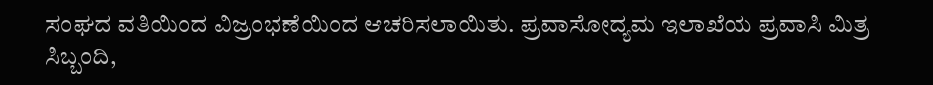ಸಂಘದ ವತಿಯಿಂದ ವಿಜ್ರಂಭಣೆಯಿಂದ ಆಚರಿಸಲಾಯಿತು. ಪ್ರವಾಸೋದ್ಯಮ ಇಲಾಖೆಯ ಪ್ರವಾಸಿ ಮಿತ್ರ ಸಿಬ್ಬಂದಿ,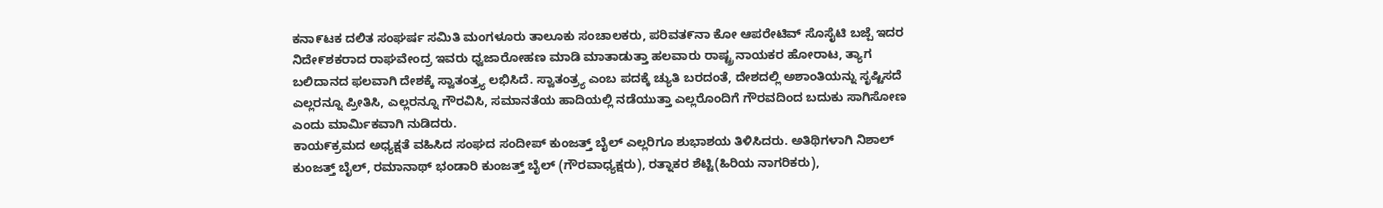ಕನಾ೯ಟಕ ದಲಿತ ಸಂಘರ್ಷ ಸಮಿತಿ ಮಂಗಳೂರು ತಾಲೂಕು ಸಂಚಾಲಕರು, ಪರಿವತ೯ನಾ ಕೋ ಆಪರೇಟಿವ್ ಸೊಸೈಟಿ ಬಜ್ಪೆ ಇದರ ನಿದೇ೯ಶಕರಾದ ರಾಘವೇಂದ್ರ ಇವರು ಧ್ವಜಾರೋಹಣ ಮಾಡಿ ಮಾತಾಡುತ್ತಾ ಹಲವಾರು ರಾಷ್ಟ್ರ ನಾಯಕರ ಹೋರಾಟ, ತ್ಯಾಗ ಬಲಿದಾನದ ಫಲವಾಗಿ ದೇಶಕ್ಕೆ ಸ್ವಾತಂತ್ರ್ಯ ಲಭಿಸಿದೆ. ಸ್ವಾತಂತ್ರ್ಯ ಎಂಬ ಪದಕ್ಕೆ ಚ್ಯುತಿ ಬರದಂತೆ, ದೇಶದಲ್ಲಿ ಅಶಾಂತಿಯನ್ನು ಸೃಷ್ಟಿಸದೆ ಎಲ್ಲರನ್ನೂ ಪ್ರೀತಿಸಿ, ಎಲ್ಲರನ್ನೂ ಗೌರವಿಸಿ, ಸಮಾನತೆಯ ಹಾದಿಯಲ್ಲಿ ನಡೆಯುತ್ತಾ ಎಲ್ಲರೊಂದಿಗೆ ಗೌರವದಿಂದ ಬದುಕು ಸಾಗಿಸೋಣ ಎಂದು ಮಾರ್ಮಿಕವಾಗಿ ನುಡಿದರು.
ಕಾಯ೯ಕ್ರಮದ ಅಧ್ಯಕ್ಷತೆ ವಹಿಸಿದ ಸಂಘದ ಸಂದೀಪ್ ಕುಂಜತ್ತ್ ಬೈಲ್ ಎಲ್ಲರಿಗೂ ಶುಭಾಶಯ ತಿಳಿಸಿದರು. ಅತಿಥಿಗಳಾಗಿ ನಿಶಾಲ್ ಕುಂಜತ್ತ್ ಬೈಲ್, ರಮಾನಾಥ್ ಭಂಡಾರಿ ಕುಂಜತ್ತ್ ಬೈಲ್ (ಗೌರವಾಧ್ಯಕ್ಷರು), ರತ್ನಾಕರ ಶೆಟ್ಟಿ(ಹಿರಿಯ ನಾಗರಿಕರು),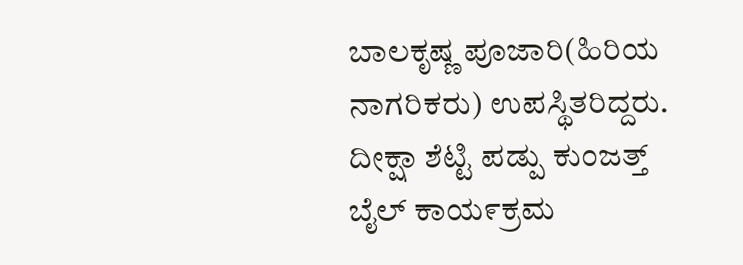ಬಾಲಕೃಷ್ಣ ಪೂಜಾರಿ(ಹಿರಿಯ ನಾಗರಿಕರು) ಉಪಸ್ಥಿತರಿದ್ದರು. ದೀಕ್ಷಾ ಶೆಟ್ಟಿ ಪಡ್ಪು ಕುಂಜತ್ತ್ ಬೈಲ್ ಕಾಯ೯ಕ್ರಮ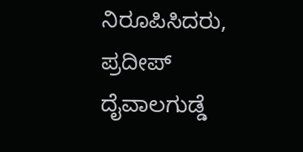ನಿರೂಪಿಸಿದರು, ಪ್ರದೀಪ್ ದೈವಾಲಗುಡ್ಡೆ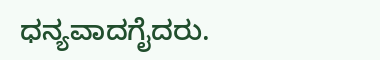ಧನ್ಯವಾದಗೈದರು.